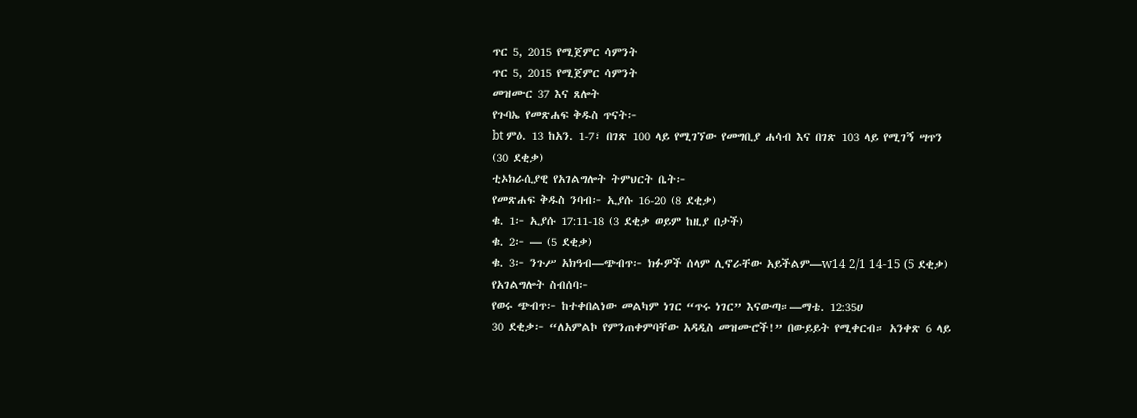ጥር 5, 2015 የሚጀምር ሳምንት
ጥር 5, 2015 የሚጀምር ሳምንት
መዝሙር 37 እና ጸሎት
የጉባኤ የመጽሐፍ ቅዱስ ጥናት፦
bt ምዕ. 13 ከአን. 1-7፣ በገጽ 100 ላይ የሚገኘው የመግቢያ ሐሳብ እና በገጽ 103 ላይ የሚገኝ ሣጥን (30 ደቂቃ)
ቲኦክራሲያዊ የአገልግሎት ትምህርት ቤት፦
የመጽሐፍ ቅዱስ ንባብ፦ ኢያሱ 16-20 (8 ደቂቃ)
ቁ. 1፦ ኢያሱ 17:11-18 (3 ደቂቃ ወይም ከዚያ በታች)
ቁ. 2፦ — (5 ደቂቃ)
ቁ. 3፦ ንጉሥ አክዓብ—ጭብጥ፦ ክፉዎች ሰላም ሊኖራቸው አይችልም—w14 2/1 14-15 (5 ደቂቃ)
የአገልግሎት ስብሰባ፦
የወሩ ጭብጥ፦ ከተቀበልነው መልካም ነገር “ጥሩ ነገር” እናውጣ።—ማቴ. 12:35ሀ
30 ደቂቃ፦ “ለአምልኮ የምንጠቀምባቸው አዳዲስ መዝሙሮች!” በውይይት የሚቀርብ። አንቀጽ 6 ላይ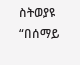ስትወያዩ “በሰማይ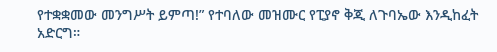የተቋቋመው መንግሥት ይምጣ!” የተባለው መዝሙር የፒያኖ ቅጂ ለጉባኤው እንዲከፈት አድርግ።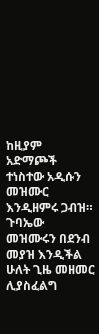ከዚያም አድማጮች ተነስተው አዲሱን መዝሙር እንዲዘምሩ ጋብዝ። ጉባኤው መዝሙሩን በደንብ መያዝ እንዲችል ሁለት ጊዜ መዘመር ሊያስፈልግ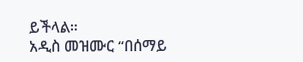ይችላል።
አዲስ መዝሙር “በሰማይ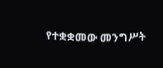የተቋቋመው መንግሥት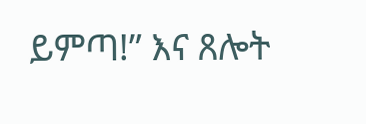ይምጣ!” እና ጸሎት